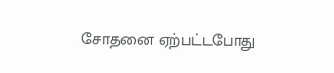சோதனை ஏற்பட்டபோது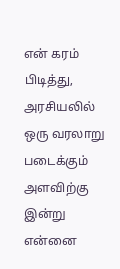என் கரம் பிடித்து, அரசியலில் ஒரு வரலாறு படைக்கும் அளவிற்கு இன்று என்னை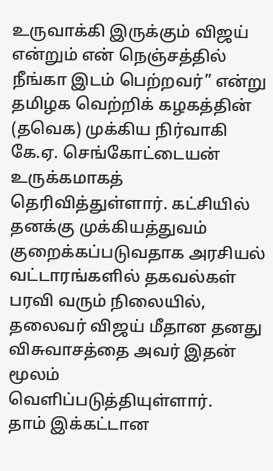உருவாக்கி இருக்கும் விஜய் என்றும் என் நெஞ்சத்தில் நீங்கா இடம் பெற்றவர்” என்று தமிழக வெற்றிக் கழகத்தின் (தவெக) முக்கிய நிர்வாகி கே.ஏ. செங்கோட்டையன் உருக்கமாகத் தெரிவித்துள்ளார். கட்சியில் தனக்கு முக்கியத்துவம் குறைக்கப்படுவதாக அரசியல் வட்டாரங்களில் தகவல்கள் பரவி வரும் நிலையில், தலைவர் விஜய் மீதான தனது விசுவாசத்தை அவர் இதன் மூலம் வெளிப்படுத்தியுள்ளார்.
தாம் இக்கட்டான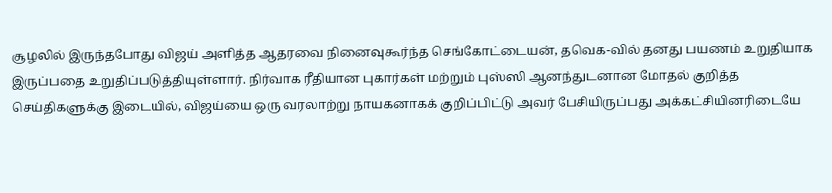சூழலில் இருந்தபோது விஜய் அளித்த ஆதரவை நினைவுகூர்ந்த செங்கோட்டையன், தவெக-வில் தனது பயணம் உறுதியாக இருப்பதை உறுதிப்படுத்தியுள்ளார். நிர்வாக ரீதியான புகார்கள் மற்றும் புஸ்ஸி ஆனந்துடனான மோதல் குறித்த செய்திகளுக்கு இடையில், விஜய்யை ஒரு வரலாற்று நாயகனாகக் குறிப்பிட்டு அவர் பேசியிருப்பது அக்கட்சியினரிடையே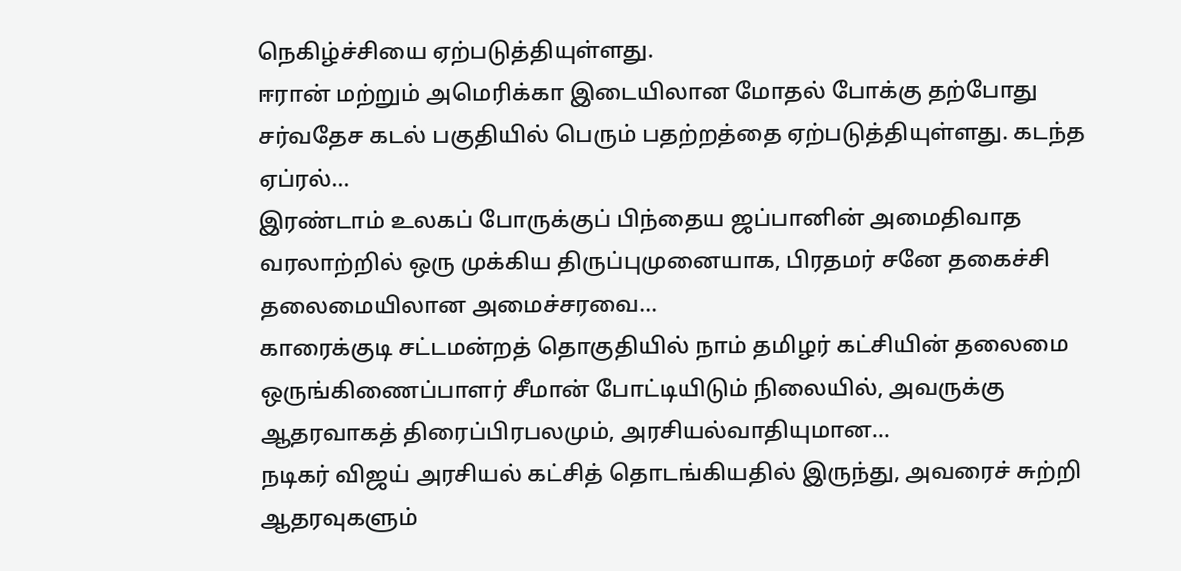நெகிழ்ச்சியை ஏற்படுத்தியுள்ளது.
ஈரான் மற்றும் அமெரிக்கா இடையிலான மோதல் போக்கு தற்போது சர்வதேச கடல் பகுதியில் பெரும் பதற்றத்தை ஏற்படுத்தியுள்ளது. கடந்த ஏப்ரல்…
இரண்டாம் உலகப் போருக்குப் பிந்தைய ஜப்பானின் அமைதிவாத வரலாற்றில் ஒரு முக்கிய திருப்புமுனையாக, பிரதமர் சனே தகைச்சி தலைமையிலான அமைச்சரவை…
காரைக்குடி சட்டமன்றத் தொகுதியில் நாம் தமிழர் கட்சியின் தலைமை ஒருங்கிணைப்பாளர் சீமான் போட்டியிடும் நிலையில், அவருக்கு ஆதரவாகத் திரைப்பிரபலமும், அரசியல்வாதியுமான…
நடிகர் விஜய் அரசியல் கட்சித் தொடங்கியதில் இருந்து, அவரைச் சுற்றி ஆதரவுகளும்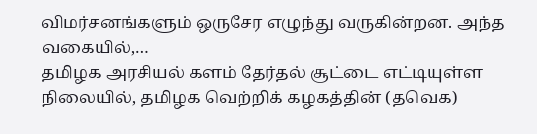விமர்சனங்களும் ஒருசேர எழுந்து வருகின்றன. அந்த வகையில்,…
தமிழக அரசியல் களம் தேர்தல் சூட்டை எட்டியுள்ள நிலையில், தமிழக வெற்றிக் கழகத்தின் (தவெக)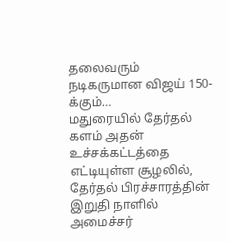தலைவரும் நடிகருமான விஜய் 150-க்கும்…
மதுரையில் தேர்தல் களம் அதன் உச்சக்கட்டத்தை எட்டியுள்ள சூழலில், தேர்தல் பிரச்சாரத்தின் இறுதி நாளில் அமைச்சர்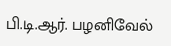பி.டி.ஆர். பழனிவேல்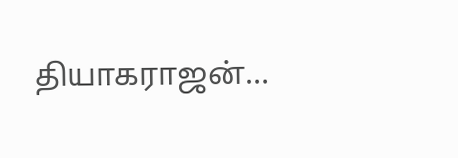தியாகராஜன்…